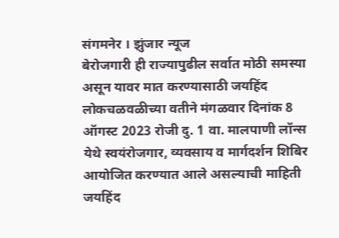संगमनेर । झुंजार न्यूज
बेरोजगारी ही राज्यापुढील सर्वात मोठी समस्या असून यावर मात करण्यासाठी जयहिंद लोकचळवळीच्या वतीने मंगळवार दिनांक 8 ऑगस्ट 2023 रोजी दु. 1 वा. मालपाणी लॉन्स येथे स्वयंरोजगार, व्यवसाय व मार्गदर्शन शिबिर आयोजित करण्यात आले असल्याची माहिती जयहिंद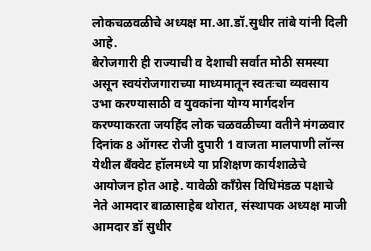लोकचळवळीचे अध्यक्ष मा.आ.डॉ.सुधीर तांबे यांनी दिली आहे.
बेरोजगारी ही राज्याची व देशाची सर्वात मोठी समस्या असून स्वयंरोजगाराच्या माध्यमातून स्वतःचा व्यवसाय उभा करण्यासाठी व युवकांना योग्य मार्गदर्शन करण्याकरता जयहिंद लोक चळवळीच्या वतीने मंगळवार दिनांक 8 ऑगस्ट रोजी दुपारी 1 वाजता मालपाणी लॉन्स येथील बँक्वेट हॉलमध्ये या प्रशिक्षण कार्यशाळेचे आयोजन होत आहे. यावेळी काँग्रेस विधिमंडळ पक्षाचे नेते आमदार बाळासाहेब थोरात, संस्थापक अध्यक्ष माजी आमदार डॉ सुधीर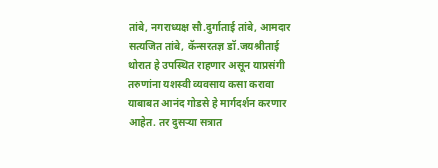तांबे, नगराध्यक्ष सौ.दुर्गाताई तांबे, आमदार सत्यजित तांबे, कॅन्सरतज्ञ डॉ.जयश्रीताई थोरात हे उपस्थित राहणार असून याप्रसंगी तरुणांना यशस्वी व्यवसाय कसा करावा याबाबत आनंद गोडसे हे मार्गदर्शन करणार आहेत. तर दुसऱ्या सत्रात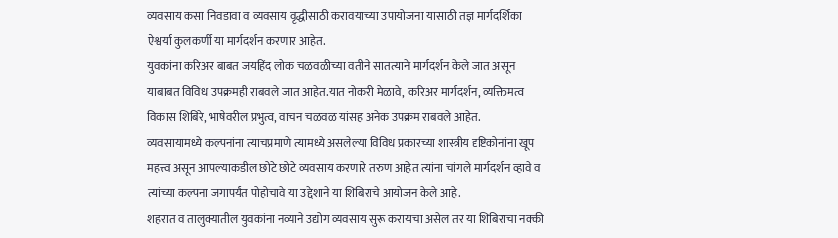व्यवसाय कसा निवडावा व व्यवसाय वृद्धीसाठी करावयाच्या उपायोजना यासाठी तज्ञ मार्गदर्शिका ऐश्वर्या कुलकर्णी या मार्गदर्शन करणार आहेत.
युवकांना करिअर बाबत जयहिंद लोक चळवळीच्या वतीने सातत्याने मार्गदर्शन केले जात असून याबाबत विविध उपक्रमही राबवले जात आहेत.यात नोकरी मेळावे, करिअर मार्गदर्शन, व्यक्तिमत्व विकास शिबिरे, भाषेवरील प्रभुत्व, वाचन चळवळ यांसह अनेक उपक्रम राबवले आहेत.
व्यवसायामध्ये कल्पनांना त्याचप्रमाणे त्यामध्ये असलेल्या विविध प्रकारच्या शास्त्रीय दृष्टिकोनांना खूप महत्त्व असून आपल्याकडील छोटे छोटे व्यवसाय करणारे तरुण आहेत त्यांना चांगले मार्गदर्शन व्हावे व त्यांच्या कल्पना जगापर्यंत पोहोचावे या उद्देशाने या शिबिराचे आयोजन केले आहे.
शहरात व तालुक्यातील युवकांना नव्याने उद्योग व्यवसाय सुरू करायचा असेल तर या शिबिराचा नक्की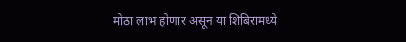मोठा लाभ होणार असून या शिबिरामध्ये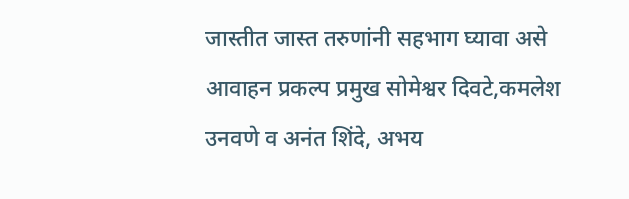जास्तीत जास्त तरुणांनी सहभाग घ्यावा असे आवाहन प्रकल्प प्रमुख सोमेश्वर दिवटे,कमलेश उनवणे व अनंत शिंदे, अभय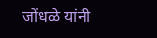जोंधळे यांनी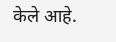केले आहे.